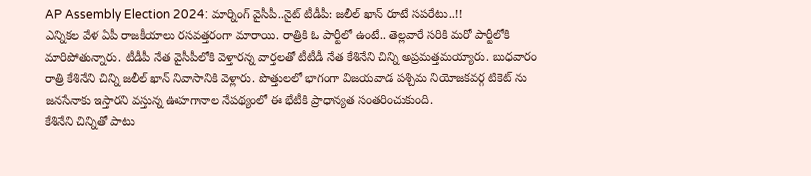AP Assembly Election 2024: మార్నింగ్ వైసీపీ..నైట్ టీడీపీ: జలీల్ ఖాన్ రూటే సపరేటు..!!
ఎన్నికల వేళ ఏపీ రాజకీయాలు రసవత్తరంగా మారాయి. రాత్రికి ఓ పార్టీలో ఉంటే.. తెల్లవారే సరికి మరో పార్టీలోకి మారిపోతున్నారు. టీడీపీ నేత వైసీపీలోకి వెళ్తారన్న వార్తలతో టీటీడీ నేత కేశినేని చిన్ని అప్రమత్తమయ్యారు. బుధవారం రాత్రి కేశినేని చిన్ని జలీల్ ఖాన్ నివాసానికి వెళ్లారు. పొత్తులలో భాగంగా విజయవాడ పశ్చిమ నియోజకవర్గ టికెట్ ను జనసేనాకు ఇస్తారని వస్తున్న ఊహగానాల నేపథ్యంలో ఈ భేటీకి ప్రాధాన్యత సంతరించుకుంది.
కేశినేని చిన్నితో పాటు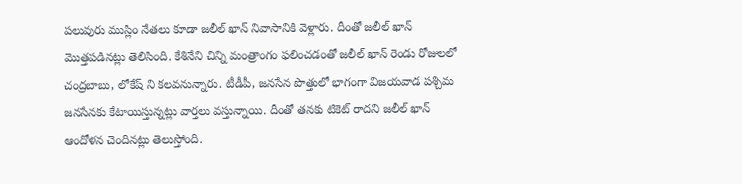పలువురు ముస్లిం నేతలు కూడా జలీల్ ఖాన్ నివాసానికి వెళ్లారు. దీంతో జలీల్ ఖాన్ మొత్తపడినట్లు తెలిసింది. కేశినేని చిన్ని మంత్రాంగం ఫలించడంతో జలీల్ ఖాన్ రెండు రోజులలో చంద్రబాబు, లోకేష్ ని కలవనున్నారు. టీడీపీ, జనసేన పొత్తులో భాగంగా విజయవాడ పశ్చిమ జనసేనకు కేటాయిస్తున్నట్లు వార్తలు వస్తున్నాయి. దీంతో తనకు టికెట్ రాదని జలీల్ ఖాన్ ఆందోళన చెందినట్లు తెలుస్తోంది.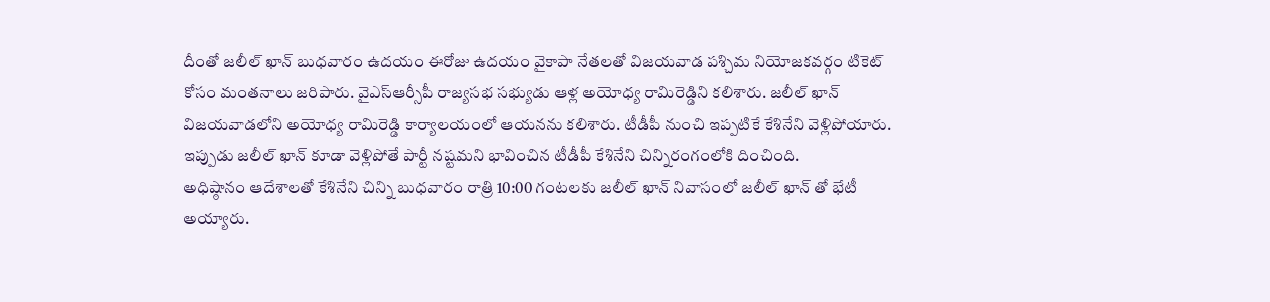దీంతో జలీల్ ఖాన్ బుధవారం ఉదయం ఈరోజు ఉదయం వైకాపా నేతలతో విజయవాడ పశ్చిమ నియోజకవర్గం టికెట్ కోసం మంతనాలు జరిపారు. వైఎస్ఆర్సీపీ రాజ్యసభ సభ్యుడు ఆళ్ల అయోధ్య రామిరెడ్డిని కలిశారు. జలీల్ ఖాన్ విజయవాడలోని అయోధ్య రామిరెడ్డి కార్యాలయంలో ఆయనను కలిశారు. టీడీపీ నుంచి ఇప్పటికే కేశినేని వెళ్లిపోయారు. ఇప్పుడు జలీల్ ఖాన్ కూడా వెళ్లిపోతే పార్టీ నష్టమని భావించిన టీడీపీ కేశినేని చిన్నిరంగంలోకి దించింది.
అధిష్ఠానం ఆదేశాలతో కేశినేని చిన్ని బుధవారం రాత్రి 10:00 గంటలకు జలీల్ ఖాన్ నివాసంలో జలీల్ ఖాన్ తో భేటీ అయ్యారు.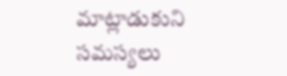మాట్లాడుకుని సమస్యలు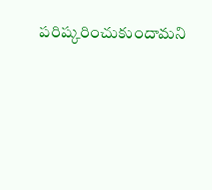పరిష్కరించుకుందామని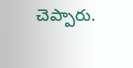చెప్పారు.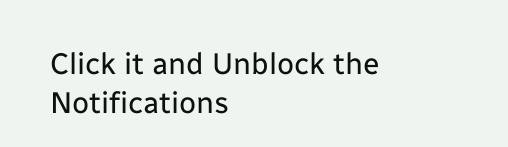Click it and Unblock the Notifications